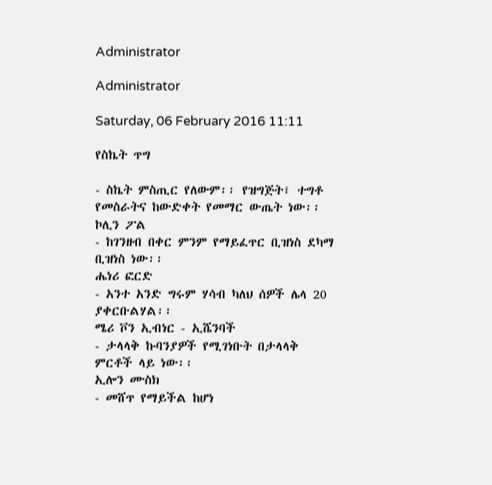Administrator

Administrator

Saturday, 06 February 2016 11:11

የስኬት ጥግ

- ስኬት ምስጢር የለውም፡፡ የዝግጅት፣ ተግቶ
የመስራትና ከውድቀት የመማር ውጤት ነው፡፡
ኮሊን ፖል
- ከገንዘብ በቀር ምንም የማይፈጥር ቢዝነስ ደካማ
ቢዝነስ ነው፡፡
ሔነሪ ፎርድ
- አንተ አንድ ግሩም ሃሳብ ካለህ ሰዎች ሌላ 20
ያቀርቡልሃል፡፡
ሜሪ ቮን ኢብነር - ኢሼንባች
- ታላላቅ ኩባንያዎች የሚገነቡት በታላላቅ
ምርቶች ላይ ነው፡፡
ኢሎን ሙስክ
- መሸጥ የማይችል ከሆነ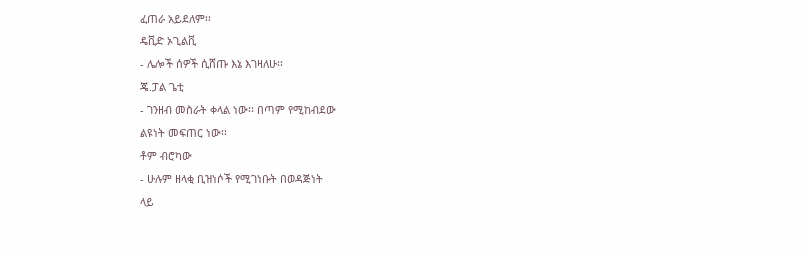ፈጠራ አይደለም፡፡
ዴቪድ ኦጊልቪ
- ሌሎች ሰዎች ሲሸጡ እኔ እገዛለሁ፡፡
ጄ.ፓል ጌቲ
- ገንዘብ መስራት ቀላል ነው፡፡ በጣም የሚከብደው
ልዩነት መፍጠር ነው፡፡
ቶም ብሮካው
- ሁሉም ዘላቂ ቢዝነሶች የሚገነቡት በወዳጅነት
ላይ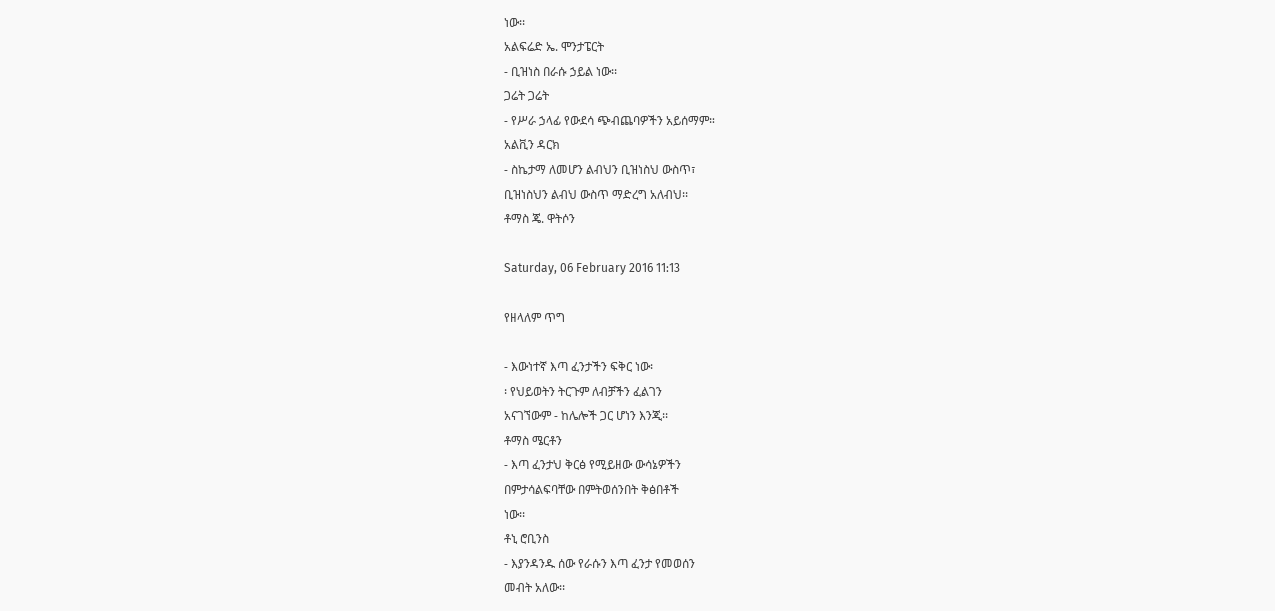ነው፡፡
አልፍሬድ ኤ. ሞንታፔርት
- ቢዝነስ በራሱ ኃይል ነው፡፡
ጋሬት ጋሬት
- የሥራ ኃላፊ የውደሳ ጭብጨባዎችን አይሰማም።
አልቪን ዳርክ
- ስኬታማ ለመሆን ልብህን ቢዝነስህ ውስጥ፣
ቢዝነስህን ልብህ ውስጥ ማድረግ አለብህ፡፡
ቶማስ ጄ. ዋትሶን

Saturday, 06 February 2016 11:13

የዘላለም ጥግ

- እውነተኛ እጣ ፈንታችን ፍቅር ነው፡
፡ የህይወትን ትርጉም ለብቻችን ፈልገን
አናገኘውም - ከሌሎች ጋር ሆነን እንጂ፡፡
ቶማስ ሜርቶን
- እጣ ፈንታህ ቅርፅ የሚይዘው ውሳኔዎችን
በምታሳልፍባቸው በምትወሰንበት ቅፅበቶች
ነው፡፡
ቶኒ ሮቢንስ
- እያንዳንዱ ሰው የራሱን እጣ ፈንታ የመወሰን
መብት አለው፡፡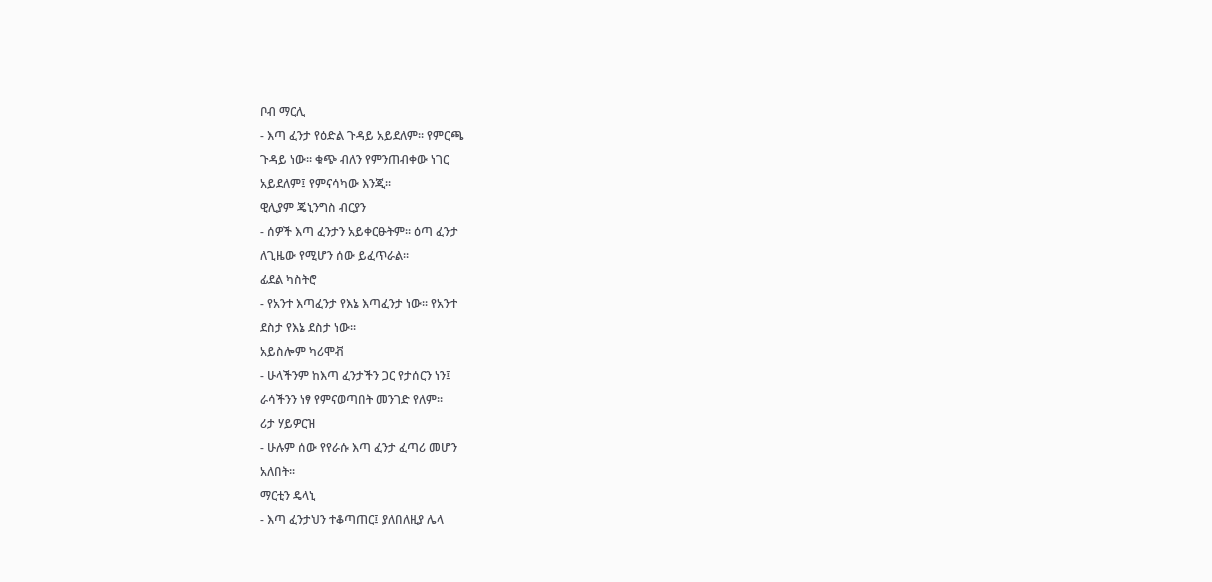ቦብ ማርሊ
- እጣ ፈንታ የዕድል ጉዳይ አይደለም፡፡ የምርጫ
ጉዳይ ነው፡፡ ቁጭ ብለን የምንጠብቀው ነገር
አይደለም፤ የምናሳካው እንጂ፡፡
ዊሊያም ጄኒንግስ ብርያን
- ሰዎች እጣ ፈንታን አይቀርፁትም፡፡ ዕጣ ፈንታ
ለጊዜው የሚሆን ሰው ይፈጥራል፡፡
ፊደል ካስትሮ
- የአንተ እጣፈንታ የእኔ እጣፈንታ ነው፡፡ የአንተ
ደስታ የእኔ ደስታ ነው፡፡
አይስሎም ካሪሞቭ
- ሁላችንም ከእጣ ፈንታችን ጋር የታሰርን ነን፤
ራሳችንን ነፃ የምናወጣበት መንገድ የለም፡፡
ሪታ ሃይዎርዝ
- ሁሉም ሰው የየራሱ እጣ ፈንታ ፈጣሪ መሆን
አለበት፡፡
ማርቲን ዴላኒ
- እጣ ፈንታህን ተቆጣጠር፤ ያለበለዚያ ሌላ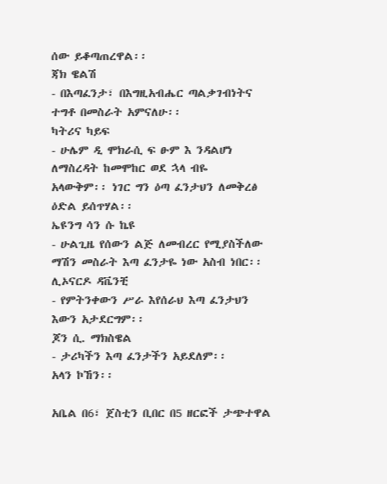ሰው ይቆጣጠረዋል፡፡
ጃክ ዌልሽ
- በእጣፈንታ፣ በእግዚአብሔር ጣልቃገብነትና
ተግቶ በመስራት አምናለሁ፡፡
ካትሪና ካይፍ
- ሁሌም ዲ ሞክራሲ ፍ ፁም እ ንዳልሆነ
ለማስረዳት ከመሞከር ወደ ኋላ ብዬ
አላውቅም፡፡ ነገር ግን ዕጣ ፈንታህን ለመቅረፅ
ዕድል ይሰጥሃል፡፡
ኤዩንግ ሳን ሱ ኬዩ
- ሁልጊዜ የሰውን ልጅ ለመብረር የሚያስችለው
ማሽን መስራት እጣ ፈንታዬ ነው አስብ ነበር፡፡
ሊኦናርዶ ዳቬንቺ
- የምትንቀውን ሥራ እየሰራህ እጣ ፈንታህን
እውን አታደርግም፡፡
ጆን ሲ. ማክስዌል
- ታሪካችን እጣ ፈንታችን አይደለም፡፡
አላን ኮኸን፡፡

አቤል በ6፣ ጀስቲን ቢበር በ5 ዘርፎች ታጭተዋል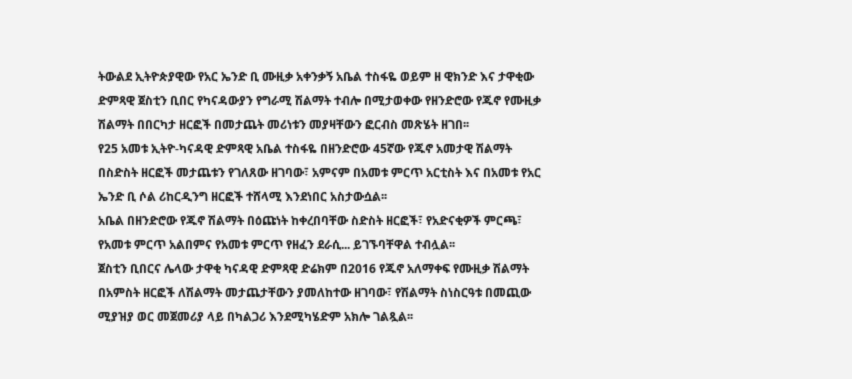ትውልደ ኢትዮጵያዊው የአር ኤንድ ቢ ሙዚቃ አቀንቃኝ አቤል ተስፋዬ ወይም ዘ ዊክንድ እና ታዋቂው ድምጻዊ ጀስቲን ቢበር የካናዳውያን የግራሚ ሽልማት ተብሎ በሚታወቀው የዘንድሮው የጁኖ የሙዚቃ ሽልማት በበርካታ ዘርፎች በመታጨት መሪነቱን መያዛቸውን ፎርብስ መጽሄት ዘገበ፡፡
የ25 አመቱ ኢትዮ-ካናዳዊ ድምጻዊ አቤል ተስፋዬ በዘንድሮው 45ኛው የጁኖ አመታዊ ሽልማት በስድስት ዘርፎች መታጨቱን የገለጸው ዘገባው፣ አምናም በአመቱ ምርጥ አርቲስት እና በአመቱ የአር ኤንድ ቢ ሶል ሪከርዲንግ ዘርፎች ተሸላሚ እንደነበር አስታውሷል፡፡
አቤል በዘንድሮው የጁኖ ሽልማት በዕጩነት ከቀረበባቸው ስድስት ዘርፎች፣ የአድናቂዎች ምርጫ፣ የአመቱ ምርጥ አልበምና የአመቱ ምርጥ የዘፈን ደራሲ... ይገኙባቸዋል ተብሏል፡፡
ጀስቲን ቢበርና ሌላው ታዋቂ ካናዳዊ ድምጻዊ ድሬክም በ2016 የጁኖ አለማቀፍ የሙዚቃ ሽልማት በአምስት ዘርፎች ለሽልማት መታጨታቸውን ያመለከተው ዘገባው፣ የሽልማት ስነስርዓቱ በመጪው ሚያዝያ ወር መጀመሪያ ላይ በካልጋሪ እንደሚካሄድም አክሎ ገልጿል፡፡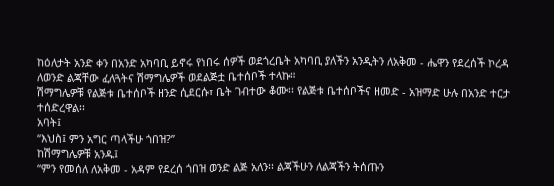ከዕለታት አንድ ቀን በአንድ አካባቢ ይኖሩ የነበሩ ሰዎች ወደጎረቤት አካባቢ ያለችን አንዲትን ለአቅመ - ሔዋን የደረሰች ኮረዳ ለወንድ ልጃቸው ፈለጓትና ሽማግሌዎች ወደልጅቷ ቤተሰቦች ተላኩ።
ሽማግሌዎቹ የልጅቱ ቤተሰቦች ዘንድ ሲደርሱ፣ ቤት ገብተው ቆሙ፡፡ የልጅቱ ቤተሰቦችና ዘመድ - አዝማድ ሁሉ በአንድ ተርታ ተሰድረዋል፡፡
አባት፤
“እህስ፤ ምን አግር ጣላችሁ ጎበዝ?”
ከሽማግሌዎቹ አንዱ፤
“ምን የመሰለ ለአቅመ - አዳም የደረሰ ጎበዝ ወንድ ልጅ አለን፡፡ ልጃችሁን ለልጃችን ትሰጡን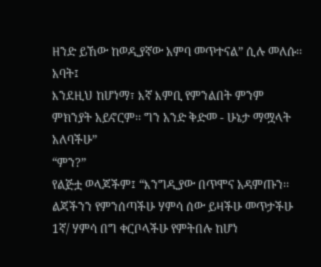ዘንድ ይኸው ከወዲያኛው አምባ መጥተናል” ሲሉ መለሱ፡፡
አባት፤
እንደዚህ ከሆነማ፣ እኛ እምቢ የምንልበት ምንም ምክንያት አይኖርም፡፡ ግን አንድ ቅድመ - ሁኔታ ማሟላት አለባችሁ”
“ምን?”
የልጅቷ ወላጆችም፤ “እንግዲያው በጥሞና አዳምጡን፡፡ ልጃችንን የምንሰጣችሁ ሃምሳ ሰው ይዛችሁ መጥታችሁ 1ኛ/ ሃምሳ በግ ቀርቦላችሁ የምትበሉ ከሆነ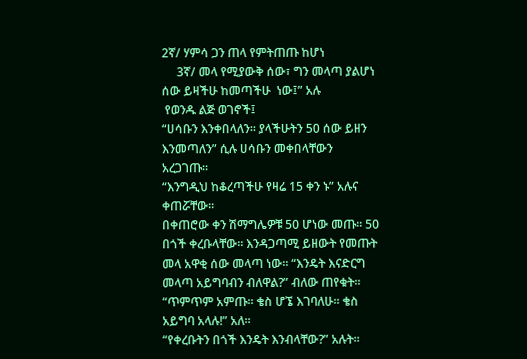2ኛ/ ሃምሳ ጋን ጠላ የምትጠጡ ከሆነ
     3ኛ/ መላ የሚያውቅ ሰው፣ ግን መላጣ ያልሆነ ሰው ይዛችሁ ከመጣችሁ  ነው፤” አሉ
 የወንዱ ልጅ ወገኖች፤
“ሀሳቡን እንቀበላለን፡፡ ያላችሁትን 50 ሰው ይዘን እንመጣለን” ሲሉ ሀሳቡን መቀበላቸውን አረጋገጡ።
“እንግዲህ ከቆረጣችሁ የዛሬ 15 ቀን ኑ” አሉና ቀጠሯቸው፡፡
በቀጠሮው ቀን ሽማግሌዎቹ 50 ሆነው መጡ፡፡ 50 በጎች ቀረቡላቸው፡፡ እንዳጋጣሚ ይዘውት የመጡት መላ አዋቂ ሰው መላጣ ነው፡፡ “እንዴት እናድርግ መላጣ አይግባብን ብለዋል?” ብለው ጠየቁት፡፡
“ጥምጥም አምጡ፡፡ ቄስ ሆኜ እገባለሁ፡፡ ቄስ አይግባ አላሉ!” አለ፡፡
“የቀረቡትን በጎች እንዴት እንብላቸው?” አሉት፡፡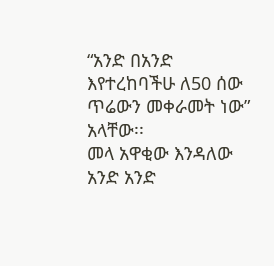“አንድ በአንድ እየተረከባችሁ ለ50 ሰው ጥሬውን መቀራመት ነው” አላቸው፡፡
መላ አዋቂው እንዳለው አንድ አንድ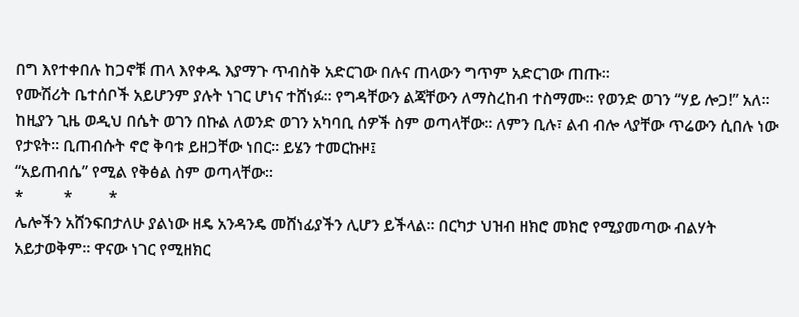በግ እየተቀበሉ ከጋኖቹ ጠላ እየቀዱ እያማጉ ጥብስቅ አድርገው በሉና ጠላውን ግጥም አድርገው ጠጡ፡፡
የሙሽሪት ቤተሰቦች አይሆንም ያሉት ነገር ሆነና ተሸነፉ፡፡ የግዳቸውን ልጃቸውን ለማስረከብ ተስማሙ፡፡ የወንድ ወገን “ሃይ ሎጋ!” አለ፡፡ ከዚያን ጊዜ ወዲህ በሴት ወገን በኩል ለወንድ ወገን አካባቢ ሰዎች ስም ወጣላቸው፡፡ ለምን ቢሉ፣ ልብ ብሎ ላያቸው ጥሬውን ሲበሉ ነው የታዩት፡፡ ቢጠብሱት ኖሮ ቅባቱ ይዘጋቸው ነበር፡፡ ይሄን ተመርኩዞ፤
“አይጠብሴ” የሚል የቅፅል ስም ወጣላቸው፡፡
*          *         *
ሌሎችን አሸንፍበታለሁ ያልነው ዘዴ አንዳንዴ መሸነፊያችን ሊሆን ይችላል፡፡ በርካታ ህዝብ ዘክሮ መክሮ የሚያመጣው ብልሃት አይታወቅም፡፡ ዋናው ነገር የሚዘክር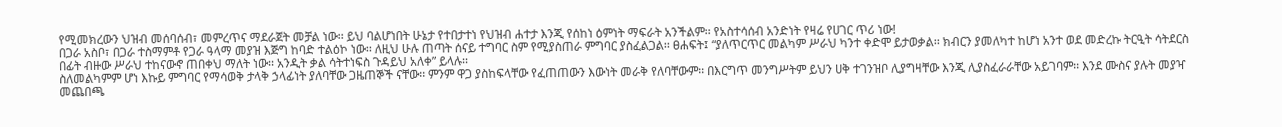የሚመክረውን ህዝብ መሰባሰብ፣ መምረጥና ማደራጀት መቻል ነው፡፡ ይህ ባልሆነበት ሁኔታ የተበታተነ የህዝብ ሐተታ እንጂ የሰከነ ዕምነት ማፍራት አንችልም፡፡ የአስተሳሰብ አንድነት የዛሬ የሀገር ጥሪ ነው!
በጋራ አስቦ፣ በጋራ ተስማምቶ የጋራ ዓላማ መያዝ እጅግ ከባድ ተልዕኮ ነው፡፡ ለዚህ ሁሉ ጠጣት ሰናይ ተግባር ስም የሚያስጠራ ምግባር ያስፈልጋል፡፡ ፀሐፍት፤ “ያለጥርጥር መልካም ሥራህ ካንተ ቀድሞ ይታወቃል፡፡ ክብርን ያመለካተ ከሆነ አንተ ወደ መድረኩ ትርዒት ሳትደርስ በፊት ብዙው ሥራህ ተከናውኖ ጠበቀህ ማለት ነው፡፡ አንዲት ቃል ሳትተነፍስ ጉዳይህ አለቀ” ይላሉ፡፡
ስለመልካምም ሆነ እኩይ ምግባር የማሳወቅ ታላቅ ኃላፊነት ያለባቸው ጋዜጠኞች ናቸው፡፡ ምንም ዋጋ ያስከፍላቸው የፈጠጠውን እውነት መራቅ የለባቸውም፡፡ በእርግጥ መንግሥትም ይህን ሀቅ ተገንዝቦ ሊያግዛቸው እንጂ ሊያስፈራራቸው አይገባም፡፡ እንደ ሙስና ያሉት መያዣ መጨበጫ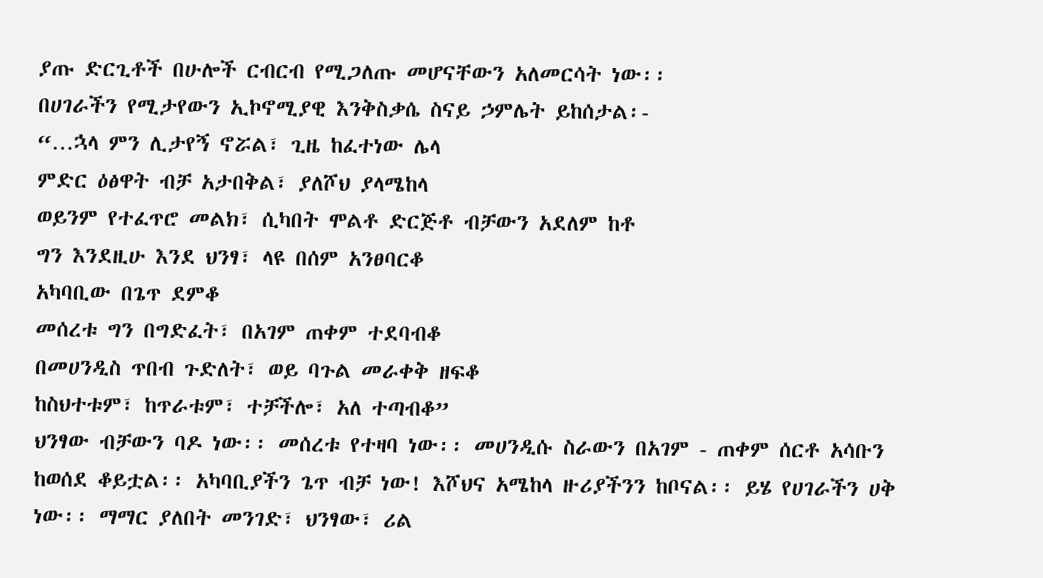ያጡ ድርጊቶች በሁሎች ርብርብ የሚጋለጡ መሆናቸውን አለመርሳት ነው፡፡
በሀገራችን የሚታየውን ኢኮኖሚያዊ እንቅስቃሴ ስናይ ኃምሌት ይከሰታል፡-
“…ኋላ ምን ሊታየኝ ኖሯል፣ ጊዜ ከፈተነው ሌላ
ምድር ዕፅዋት ብቻ አታበቅል፣ ያለሾህ ያላሜከላ
ወይንም የተፈጥሮ መልክ፣ ሲካበት ሞልቶ ድርጅቶ ብቻውን አደለም ከቶ
ግን እንደዚሁ እንደ ህንፃ፣ ላዩ በሰም አንፀባርቆ
አካባቢው በጌጥ ደምቆ
መሰረቱ ግን በግድፈት፣ በአገም ጠቀም ተደባብቆ
በመሀንዲስ ጥበብ ጉድለት፣ ወይ ባጉል መራቀቅ ዘፍቆ
ከስህተቱም፣ ከጥራቱም፣ ተቻችሎ፣ አለ ተጣብቆ”
ህንፃው ብቻውን ባዶ ነው፡፡ መሰረቱ የተዛባ ነው፡፡ መሀንዲሱ ስራውን በአገም - ጠቀም ሰርቶ አሳቡን ከወሰደ ቆይቷል፡፡ አካባቢያችን ጌጥ ብቻ ነው! እሾህና አሜከላ ዙሪያችንን ከቦናል፡፡ ይሄ የሀገራችን ሀቅ ነው፡፡ ማማር ያለበት መንገድ፣ ህንፃው፣ ሪል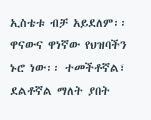ኢስቴቱ ብቻ አይደለም፡፡ ዋናውና ዋነኛው የህዝባችን ኑሮ ነው፡፡ ተመችቶኛል፣ ደልቶኛል ማለት ያበት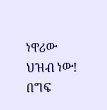ነዋሪው ህዝብ ነው! በግፍ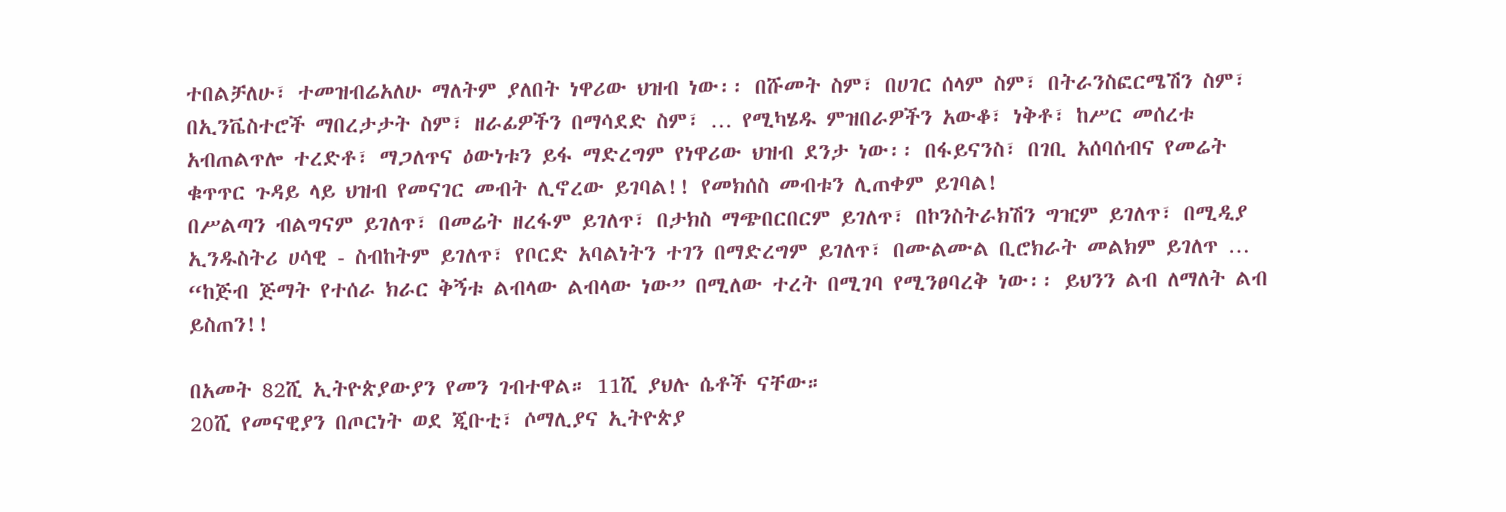ተበልቻለሁ፣ ተመዝብሬአለሁ ማለትም ያለበት ነዋሪው ህዝብ ነው፡፡ በሹመት ስም፣ በሀገር ሰላም ስም፣ በትራንስፎርሜሽን ስም፣ በኢንቬስተሮች ማበረታታት ስም፣ ዘራፊዎችን በማሳደድ ስም፣ … የሚካሄዱ ምዝበራዎችን አውቆ፣ ነቅቶ፣ ከሥር መሰረቱ አብጠልጥሎ ተረድቶ፣ ማጋለጥና ዕውነቱን ይፋ ማድረግም የነዋሪው ህዝብ ደንታ ነው፡፡ በፋይናንስ፣ በገቢ አሰባሰብና የመሬት ቁጥጥር ጉዳይ ላይ ህዝብ የመናገር መብት ሊኖረው ይገባል!! የመክሰስ መብቱን ሊጠቀም ይገባል!
በሥልጣን ብልግናም ይገለጥ፣ በመሬት ዘረፋም ይገለጥ፣ በታክስ ማጭበርበርም ይገለጥ፣ በኮንስትራክሽን ግዢም ይገለጥ፣ በሚዲያ ኢንዱስትሪ ሀሳዊ - ስብከትም ይገለጥ፣ የቦርድ አባልነትን ተገን በማድረግም ይገለጥ፣ በሙልሙል ቢሮክራት መልክም ይገለጥ … “ከጅብ ጅማት የተሰራ ክራር ቅኝቱ ልብላው ልብላው ነው” በሚለው ተረት በሚገባ የሚንፀባረቅ ነው፡፡ ይህንን ልብ ለማለት ልብ ይስጠን!!

በአመት 82ሺ ኢትዮጵያውያን የመን ገብተዋል። 11ሺ ያህሉ ሴቶች ናቸው።
20ሺ የመናዊያን በጦርነት ወደ ጂቡቲ፣ ሶማሊያና ኢትዮጵያ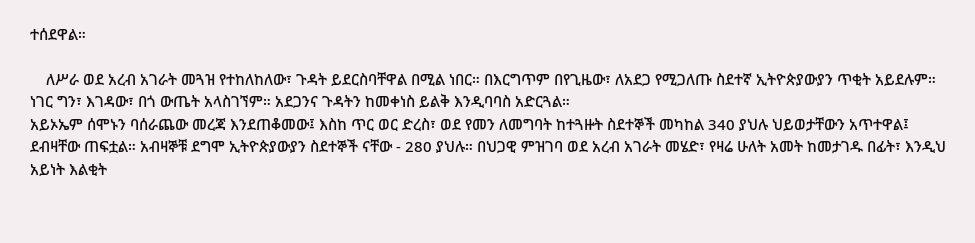ተሰደዋል።

    ለሥራ ወደ አረብ አገራት መጓዝ የተከለከለው፣ ጉዳት ይደርስባቸዋል በሚል ነበር። በእርግጥም በየጊዜው፣ ለአደጋ የሚጋለጡ ስደተኛ ኢትዮጵያውያን ጥቂት አይደሉም። ነገር ግን፣ እገዳው፣ በጎ ውጤት አላስገኘም። አደጋንና ጉዳትን ከመቀነስ ይልቅ እንዲባባስ አድርጓል።
አይኦኤም ሰሞኑን ባሰራጨው መረጃ እንደጠቆመው፤ እስከ ጥር ወር ድረስ፣ ወደ የመን ለመግባት ከተጓዙት ስደተኞች መካከል 340 ያህሉ ህይወታቸውን አጥተዋል፤ ደብዛቸው ጠፍቷል። አብዛኞቹ ደግሞ ኢትዮጵያውያን ስደተኞች ናቸው - 280 ያህሉ። በህጋዊ ምዝገባ ወደ አረብ አገራት መሄድ፣ የዛሬ ሁለት አመት ከመታገዱ በፊት፣ እንዲህ አይነት እልቂት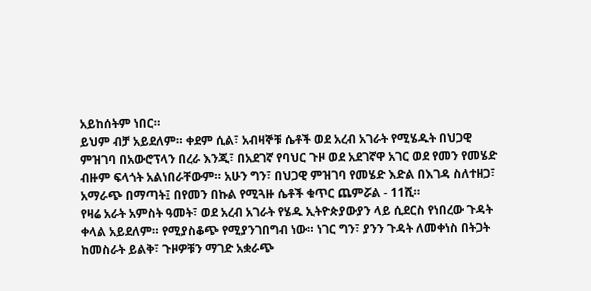አይከሰትም ነበር።
ይህም ብቻ አይደለም። ቀደም ሲል፣ አብዛኞቹ ሴቶች ወደ አረብ አገራት የሚሄዱት በህጋዊ ምዝገባ በአውሮፕላን በረራ እንጂ፣ በአደገኛ የባህር ጉዞ ወደ አደገኛዋ አገር ወደ የመን የመሄድ ብዙም ፍላጎት አልነበራቸውም። አሁን ግን፣ በህጋዊ ምዝገባ የመሄድ እድል በእገዳ ስለተዘጋ፣ አማራጭ በማጣት፤ በየመን በኩል የሚጓዙ ሴቶች ቁጥር ጨምሯል - 11ሺ።
የዛሬ አራት አምስት ዓመት፣ ወደ አረብ አገራት የሄዱ ኢትዮጵያውያን ላይ ሲደርስ የነበረው ጉዳት ቀላል አይደለም። የሚያስቆጭ የሚያንገበግብ ነው። ነገር ግን፣ ያንን ጉዳት ለመቀነስ በትጋት ከመስራት ይልቅ፣ ጉዞዎቹን ማገድ አቋራጭ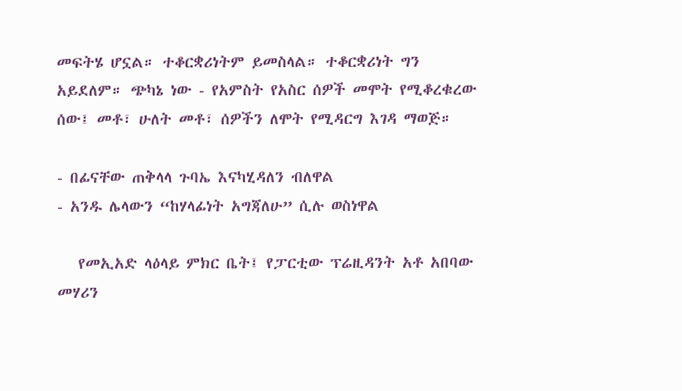መፍትሄ ሆኗል። ተቆርቋሪነትም ይመስላል። ተቆርቋሪነት ግን አይደለም። ጭካኔ ነው - የአምስት የአስር ሰዎች መሞት የሚቆረቁረው ሰው፤ መቶ፣ ሁለት መቶ፣ ሰዎችን ለሞት የሚዳርግ እገዳ ማወጅ።

- በፊናቸው ጠቅላላ ጉባኤ እናካሂዳለን ብለዋል
- አንዱ ሌላውን “ከሃላፊነት አግጃለሁ” ሲሉ ወስነዋል

   የመኢአድ ላዕላይ ምክር ቤት፤ የፓርቲው ፕሬዚዳንት አቶ አበባው መሃሪን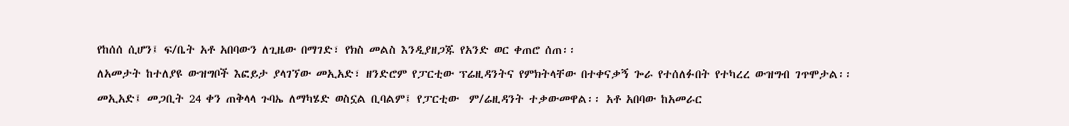የከሰሰ ሲሆን፤ ፍ/ቤት አቶ አበባውን ለጊዜው በማገድ፣ የክስ መልስ እንዲያዘጋጁ የአንድ ወር ቀጠሮ ሰጠ፡፡
ለአመታት ከተለያዩ ውዝግቦች እፎይታ ያላገኘው መኢአድ፣ ዘንድሮም የፓርቲው ፕሬዚዳንትና የምክትላቸው በተቀናቃኝ ጐራ የተሰለፉበት የተካረረ ውዝግብ ገጥሞታል፡፡
መኢአድ፤ መጋቢት 24 ቀን ጠቅላላ ጉባኤ ለማካሄድ ወስኗል ቢባልም፤ የፓርቲው  ም/ሬዚዳንት ተቃውመዋል፡፡ አቶ አበባው ከአመራር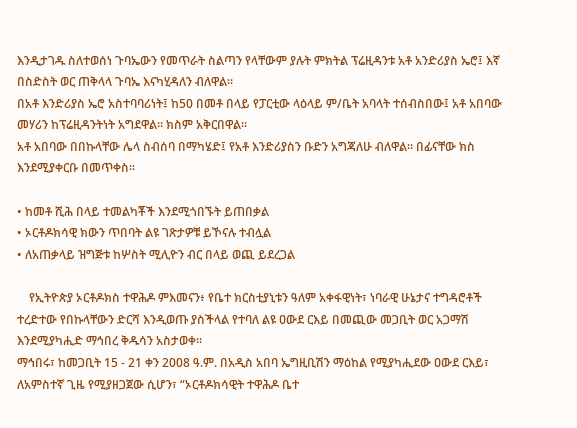እንዲታገዱ ስለተወሰነ ጉባኤውን የመጥራት ስልጣን የላቸውም ያሉት ምክትል ፕሬዚዳንቱ አቶ አንድሪያስ ኤሮ፤ እኛ በስድስት ወር ጠቅላላ ጉባኤ እናካሂዳለን ብለዋል፡፡
በአቶ እንድሪያስ ኤሮ አስተባባሪነት፤ ከ50 በመቶ በላይ የፓርቲው ላዕላይ ም/ቤት አባላት ተሰብስበው፤ አቶ አበባው መሃሪን ከፕሬዚዳንትነት አግደዋል፡፡ ክስም አቅርበዋል፡፡
አቶ አበባው በበኩላቸው ሌላ ስብሰባ በማካሄድ፤ የአቶ እንድሪያስን ቡድን አግጃለሁ ብለዋል፡፡ በፊናቸው ክስ እንደሚያቀርቡ በመጥቀስ፡፡

• ከመቶ ሺሕ በላይ ተመልካቾች እንደሚጎበኙት ይጠበቃል
• ኦርቶዶክሳዊ ክውን ጥበባት ልዩ ገጽታዎቹ ይኾናሉ ተብሏል
• ለአጠቃላይ ዝግጅቱ ከሦስት ሚሊዮን ብር በላይ ወጪ ይደረጋል

    የኢትዮጵያ ኦርቶዶክስ ተዋሕዶ ምእመናን፥ የቤተ ክርስቲያኒቱን ዓለም አቀፋዊነት፣ ነባራዊ ሁኔታና ተግዳሮቶች ተረድተው የበኩላቸውን ድርሻ እንዲወጡ ያስችላል የተባለ ልዩ ዐውደ ርእይ በመጪው መጋቢት ወር አጋማሽ እንደሚያካሒድ ማኅበረ ቅዱሳን አስታወቀ፡፡
ማኅበሩ፣ ከመጋቢት 15 - 21 ቀን 2008 ዓ.ም. በአዲስ አበባ ኤግዚቢሽን ማዕከል የሚያካሒደው ዐውደ ርእይ፣ ለአምስተኛ ጊዜ የሚያዘጋጀው ሲሆን፣ “ኦርቶዶክሳዊት ተዋሕዶ ቤተ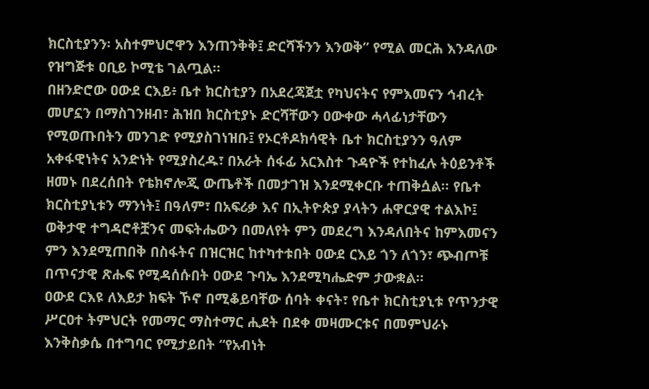ክርስቲያንን፡ አስተምህሮዋን እንጠንቅቅ፤ ድርሻችንን እንወቅ” የሚል መርሕ እንዳለው የዝግጅቱ ዐቢይ ኮሚቴ ገልጧል፡፡
በዘንድሮው ዐውደ ርእይ፥ ቤተ ክርስቲያን በአደረጃጀቷ የካህናትና የምእመናን ኅብረት መሆኗን በማስገንዘብ፣ ሕዝበ ክርስቲያኑ ድርሻቸውን ዐውቀው ሓላፊነታቸውን የሚወጡበትን መንገድ የሚያስገነዝቡ፤ የኦርቶዶክሳዊት ቤተ ክርስቲያንን ዓለም አቀፋዊነትና አንድነት የሚያስረዱ፣ በአራት ሰፋፊ አርእስተ ጉዳዮች የተከፈሉ ትዕይንቶች ዘመኑ በደረሰበት የቴክኖሎጂ ውጤቶች በመታገዝ እንደሚቀርቡ ተጠቅሷል፡፡ የቤተ ክርስቲያኒቱን ማንነት፤ በዓለም፣ በአፍሪቃ እና በኢትዮጵያ ያላትን ሐዋርያዊ ተልእኮ፤ ወቅታዊ ተግዳሮቶቿንና መፍትሔውን በመለየት ምን መደረግ እንዳለበትና ከምእመናን ምን እንደሚጠበቅ በስፋትና በዝርዝር ከተካተቱበት ዐውደ ርእይ ጎን ለጎን፣ ጭብጦቹ በጥናታዊ ጽሑፍ የሚዳሰሱበት ዐውደ ጉባኤ እንደሚካሔድም ታውቋል፡፡
ዐውደ ርእዩ ለእይታ ክፍት ኾኖ በሚቆይባቸው ሰባት ቀናት፣ የቤተ ክርስቲያኒቱ የጥንታዊ ሥርዐተ ትምህርት የመማር ማስተማር ሒደት በደቀ መዛሙርቱና በመምህራኑ እንቅስቃሴ በተግባር የሚታይበት “የአብነት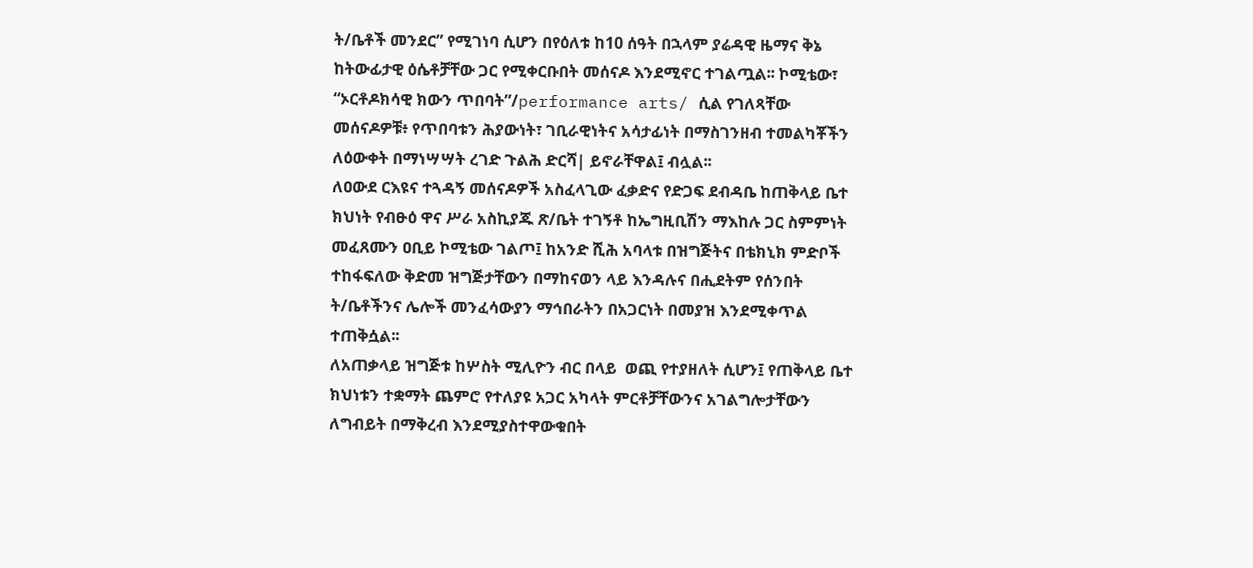ት/ቤቶች መንደር” የሚገነባ ሲሆን በየዕለቱ ከ10 ሰዓት በኋላም ያሬዳዊ ዜማና ቅኔ ከትውፊታዊ ዕሴቶቻቸው ጋር የሚቀርቡበት መሰናዶ እንደሚኖር ተገልጧል፡፡ ኮሚቴው፣ “ኦርቶዶክሳዊ ክውን ጥበባት”/performance arts/ ሲል የገለጻቸው መሰናዶዎቹ፥ የጥበባቱን ሕያውነት፣ ገቢራዊነትና አሳታፊነት በማስገንዘብ ተመልካቾችን ለዕውቀት በማነሣሣት ረገድ ጉልሕ ድርሻ| ይኖራቸዋል፤ ብሏል፡፡
ለዐውደ ርእዩና ተጓዳኝ መሰናዶዎች አስፈላጊው ፈቃድና የድጋፍ ደብዳቤ ከጠቅላይ ቤተ ክህነት የብፁዕ ዋና ሥራ አስኪያጁ ጽ/ቤት ተገኝቶ ከኤግዚቢሽን ማእከሉ ጋር ስምምነት መፈጸሙን ዐቢይ ኮሚቴው ገልጦ፤ ከአንድ ሺሕ አባላቱ በዝግጅትና በቴክኒክ ምድቦች ተከፋፍለው ቅድመ ዝግጅታቸውን በማከናወን ላይ እንዳሉና በሒደትም የሰንበት ት/ቤቶችንና ሌሎች መንፈሳውያን ማኅበራትን በአጋርነት በመያዝ እንደሚቀጥል ተጠቅሷል፡፡
ለአጠቃላይ ዝግጅቱ ከሦስት ሚሊዮን ብር በላይ  ወጪ የተያዘለት ሲሆን፤ የጠቅላይ ቤተ ክህነቱን ተቋማት ጨምሮ የተለያዩ አጋር አካላት ምርቶቻቸውንና አገልግሎታቸውን ለግብይት በማቅረብ እንደሚያስተዋውቁበት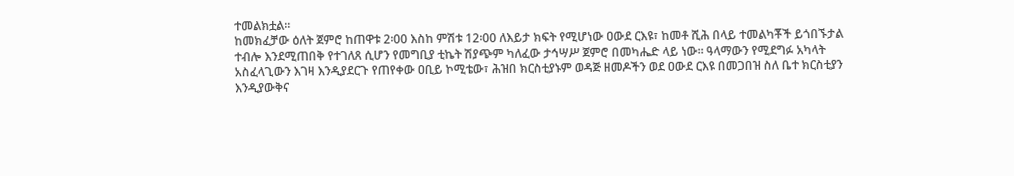ተመልክቷል፡፡
ከመክፈቻው ዕለት ጀምሮ ከጠዋቱ 2፡00 እስከ ምሽቱ 12፡00 ለእይታ ክፍት የሚሆነው ዐውደ ርእዩ፣ ከመቶ ሺሕ በላይ ተመልካቾች ይጎበኙታል ተብሎ እንደሚጠበቅ የተገለጸ ሲሆን የመግቢያ ቲኬት ሽያጭም ካለፈው ታኅሣሥ ጀምሮ በመካሔድ ላይ ነው፡፡ ዓላማውን የሚደግፉ አካላት አስፈላጊውን እገዛ እንዲያደርጉ የጠየቀው ዐቢይ ኮሚቴው፣ ሕዝበ ክርስቲያኑም ወዳጅ ዘመዶችን ወደ ዐውደ ርእዩ በመጋበዝ ስለ ቤተ ክርስቲያን እንዲያውቅና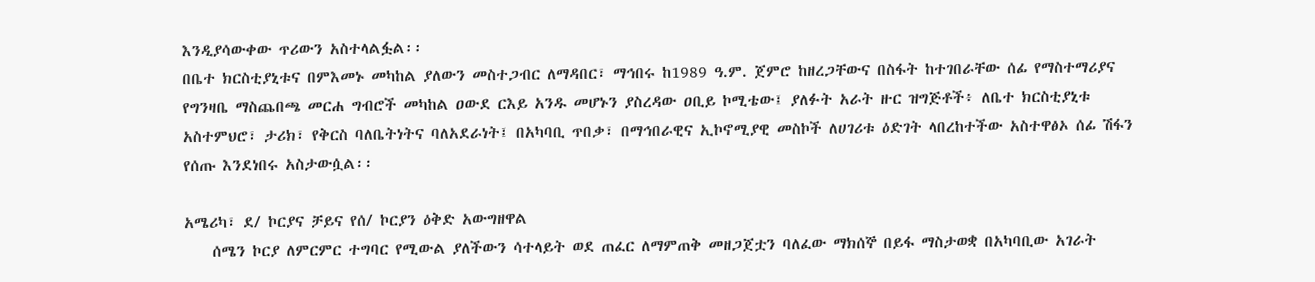እንዲያሳውቀው ጥሪውን አስተላልፏል፡፡
በቤተ ክርስቲያኒቱና በምእመኑ መካከል ያለውን መስተጋብር ለማዳበር፣ ማኅበሩ ከ1989 ዓ.ም. ጀምሮ ከዘረጋቸውና በስፋት ከተገበራቸው ሰፊ የማስተማሪያና የግንዛቤ ማስጨበጫ መርሐ ግብሮች መካከል ዐውደ ርእይ አንዱ መሆኑን ያስረዳው ዐቢይ ኮሚቴው፤ ያለፉት አራት ዙር ዝግጅቶች፥ ለቤተ ክርስቲያኒቱ አስተምህሮ፣ ታሪክ፣ የቅርስ ባለቤትነትና ባለአደራነት፤ በአካባቢ ጥበቃ፣ በማኅበራዊና ኢኮኖሚያዊ መስኮች ለሀገሪቱ ዕድገት ላበረከተችው አስተዋፅኦ ሰፊ ሽፋን የሰጡ እንደነበሩ አስታውሷል፡፡

አሜሪካ፣ ደ/ ኮርያና ቻይና የሰ/ ኮርያን ዕቅድ አውግዘዋል
    ሰሜን ኮርያ ለምርምር ተግባር የሚውል ያለችውን ሳተላይት ወደ ጠፈር ለማምጠቅ መዘጋጀቷን ባለፈው ማክሰኞ በይፋ ማስታወቋ በአካባቢው አገራት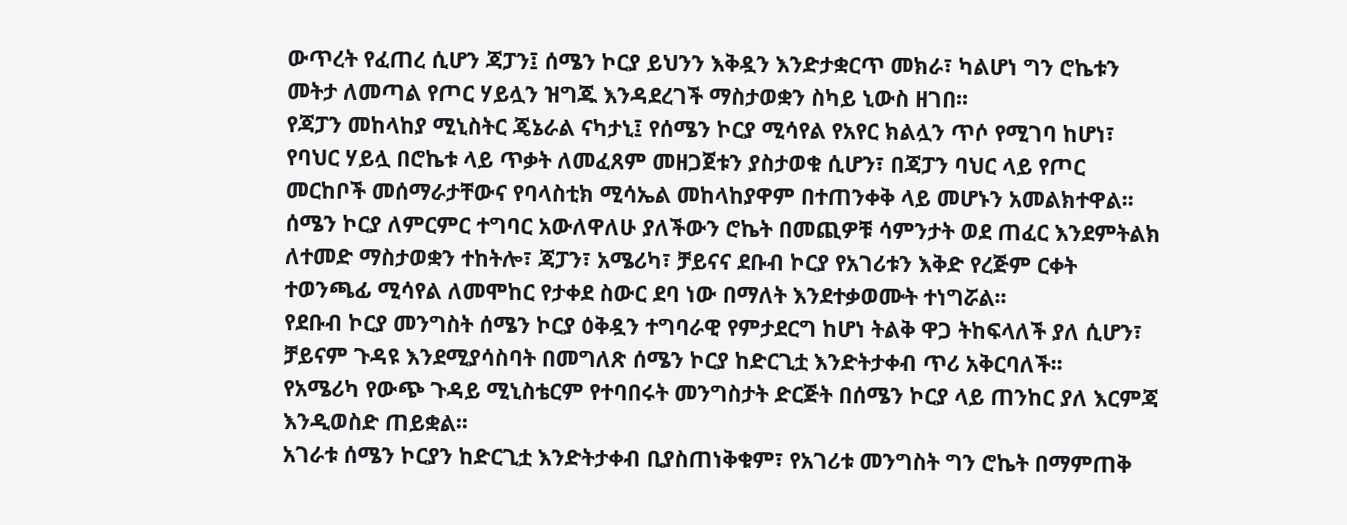ውጥረት የፈጠረ ሲሆን ጃፓን፤ ሰሜን ኮርያ ይህንን እቅዷን እንድታቋርጥ መክራ፣ ካልሆነ ግን ሮኬቱን መትታ ለመጣል የጦር ሃይሏን ዝግጁ እንዳደረገች ማስታወቋን ስካይ ኒውስ ዘገበ፡፡
የጃፓን መከላከያ ሚኒስትር ጄኔራል ናካታኒ፤ የሰሜን ኮርያ ሚሳየል የአየር ክልሏን ጥሶ የሚገባ ከሆነ፣ የባህር ሃይሏ በሮኬቱ ላይ ጥቃት ለመፈጸም መዘጋጀቱን ያስታወቁ ሲሆን፣ በጃፓን ባህር ላይ የጦር መርከቦች መሰማራታቸውና የባላስቲክ ሚሳኤል መከላከያዋም በተጠንቀቅ ላይ መሆኑን አመልክተዋል፡፡
ሰሜን ኮርያ ለምርምር ተግባር አውለዋለሁ ያለችውን ሮኬት በመጪዎቹ ሳምንታት ወደ ጠፈር እንደምትልክ ለተመድ ማስታወቋን ተከትሎ፣ ጃፓን፣ አሜሪካ፣ ቻይናና ደቡብ ኮርያ የአገሪቱን እቅድ የረጅም ርቀት ተወንጫፊ ሚሳየል ለመሞከር የታቀደ ስውር ደባ ነው በማለት እንደተቃወሙት ተነግሯል፡፡
የደቡብ ኮርያ መንግስት ሰሜን ኮርያ ዕቅዷን ተግባራዊ የምታደርግ ከሆነ ትልቅ ዋጋ ትከፍላለች ያለ ሲሆን፣ ቻይናም ጉዳዩ እንደሚያሳስባት በመግለጽ ሰሜን ኮርያ ከድርጊቷ እንድትታቀብ ጥሪ አቅርባለች፡፡
የአሜሪካ የውጭ ጉዳይ ሚኒስቴርም የተባበሩት መንግስታት ድርጅት በሰሜን ኮርያ ላይ ጠንከር ያለ እርምጃ እንዲወስድ ጠይቋል፡፡
አገራቱ ሰሜን ኮርያን ከድርጊቷ እንድትታቀብ ቢያስጠነቅቁም፣ የአገሪቱ መንግስት ግን ሮኬት በማምጠቅ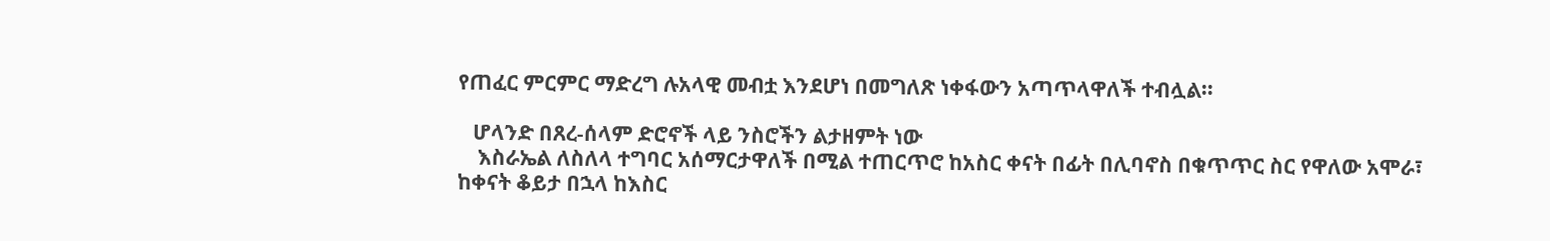የጠፈር ምርምር ማድረግ ሉአላዊ መብቷ እንደሆነ በመግለጽ ነቀፋውን አጣጥላዋለች ተብሏል፡፡

   ሆላንድ በጸረ-ሰላም ድሮኖች ላይ ንስሮችን ልታዘምት ነው
    እስራኤል ለስለላ ተግባር አሰማርታዋለች በሚል ተጠርጥሮ ከአስር ቀናት በፊት በሊባኖስ በቁጥጥር ስር የዋለው አሞራ፣ ከቀናት ቆይታ በኋላ ከእስር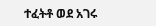ተፈትቶ ወደ አገሩ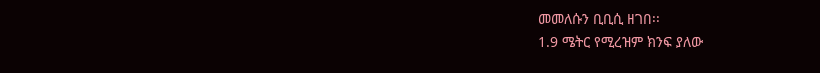መመለሱን ቢቢሲ ዘገበ፡፡
1.9 ሜትር የሚረዝም ክንፍ ያለው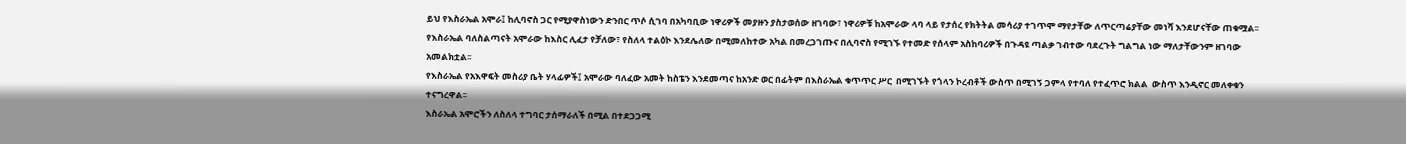ይህ የእስራኤል አሞራ፤ ከሊባኖስ ጋር የሚያዋስነውን ድንበር ጥሶ ሲገባ በአካባቢው ነዋሪዎች መያዙን ያስታወሰው ዘገባው፣ ነዋሪዎቹ ከአሞራው ላባ ላይ የታሰረ የክትትል መሳሪያ ተገጥሞ ማየታቸው ለጥርጣሬያቸው መነሻ እንደሆናቸው ጠቁሟል፡፡
የእስራኤል ባለስልጣናት አሞራው ከእስር ሊፈታ የቻለው፣ የስለላ ተልዕኮ እንደሌለው በሚመለከተው አካል በመረጋገጡና በሊባኖስ የሚገኙ የተመድ የሰላም አስከባሪዎች በጉዳዩ ጣልቃ ገብተው ባደረጉት ግልግል ነው ማለታቸውንም ዘገባው አመልክቷል፡፡
የእስራኤል የአእዋፍት መስሪያ ቤት ሃላፊዎች፤ አሞራው ባለፈው አመት ከስፔን እንደመጣና ከአንድ ወር በፊትም በእስራኤል ቁጥጥር ሥር  በሚገኙት የጎላን ኮረብቶች ውስጥ በሚገኝ ጋምላ የተባለ የተፈጥሮ ክልል  ውስጥ እንዲኖር መለቀቁን ተናግረዋል፡፡
እስራኤል አሞሮችን ለስለላ ተግባር ታሰማራለች በሚል በተደጋጋሚ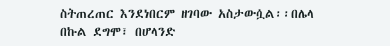ስትጠረጠር እንደነበርም ዘገባው አስታውሷል፡፡በሌላ በኩል ደግሞ፣ በሆላንድ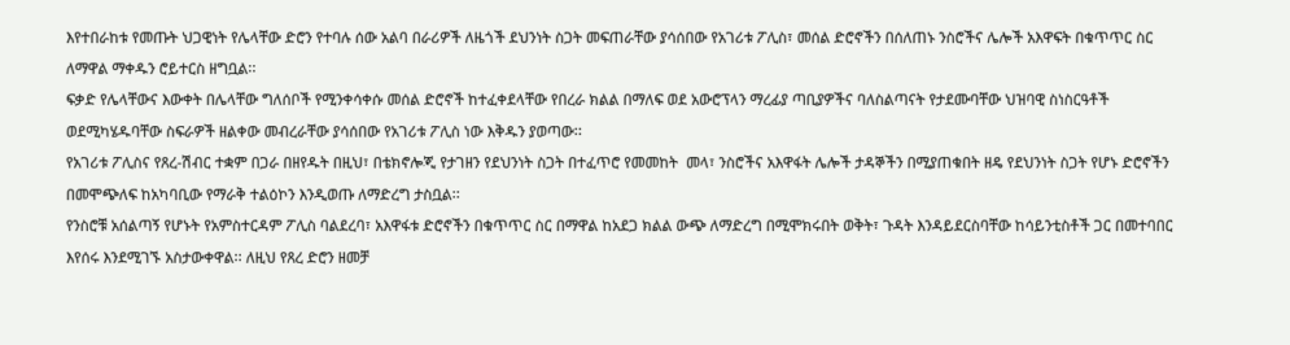እየተበራከቱ የመጡት ህጋዊነት የሌላቸው ድሮን የተባሉ ሰው አልባ በራሪዎች ለዜጎች ደህንነት ስጋት መፍጠራቸው ያሳሰበው የአገሪቱ ፖሊስ፣ መሰል ድሮኖችን በሰለጠኑ ንስሮችና ሌሎች አእዋፍት በቁጥጥር ስር ለማዋል ማቀዱን ሮይተርስ ዘግቧል፡፡
ፍቃድ የሌላቸውና እውቀት በሌላቸው ግለሰቦች የሚንቀሳቀሱ መሰል ድሮኖች ከተፈቀደላቸው የበረራ ክልል በማለፍ ወደ አውሮፕላን ማረፊያ ጣቢያዎችና ባለስልጣናት የታደሙባቸው ህዝባዊ ስነስርዓቶች ወደሚካሄዱባቸው ስፍራዎች ዘልቀው መብረራቸው ያሳሰበው የአገሪቱ ፖሊስ ነው እቅዱን ያወጣው፡፡
የአገሪቱ ፖሊስና የጸረ-ሽብር ተቋም በጋራ በዘየዱት በዚህ፣ በቴክኖሎጂ የታገዘን የደህንነት ስጋት በተፈጥሮ የመመከት  መላ፣ ንስሮችና አእዋፋት ሌሎች ታዳኞችን በሚያጠቁበት ዘዴ የደህንነት ስጋት የሆኑ ድሮኖችን በመሞጭለፍ ከአካባቢው የማራቅ ተልዕኮን እንዲወጡ ለማድረግ ታስቧል፡፡
የንስሮቹ አሰልጣኝ የሆኑት የአምስተርዳም ፖሊስ ባልደረባ፣ አእዋፋቱ ድሮኖችን በቁጥጥር ስር በማዋል ከአደጋ ክልል ውጭ ለማድረግ በሚሞክሩበት ወቅት፣ ጉዳት እንዳይደርስባቸው ከሳይንቲስቶች ጋር በመተባበር እየሰሩ እንደሚገኙ አስታውቀዋል፡፡ ለዚህ የጸረ ድሮን ዘመቻ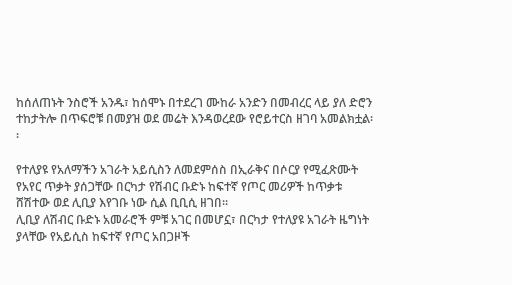ከሰለጠኑት ንስሮች አንዱ፣ ከሰሞኑ በተደረገ ሙከራ አንድን በመብረር ላይ ያለ ድሮን ተከታትሎ በጥፍሮቹ በመያዝ ወደ መሬት እንዳወረደው የሮይተርስ ዘገባ አመልክቷል፡፡

የተለያዩ የአለማችን አገራት አይሲስን ለመደምሰስ በኢራቅና በሶርያ የሚፈጽሙት የአየር ጥቃት ያሰጋቸው በርካታ የሽብር ቡድኑ ከፍተኛ የጦር መሪዎች ከጥቃቱ ሸሽተው ወደ ሊቢያ እየገቡ ነው ሲል ቢቢሲ ዘገበ፡፡
ሊቢያ ለሽብር ቡድኑ አመራሮች ምቹ አገር በመሆኗ፣ በርካታ የተለያዩ አገራት ዜግነት ያላቸው የአይሲስ ከፍተኛ የጦር አበጋዞች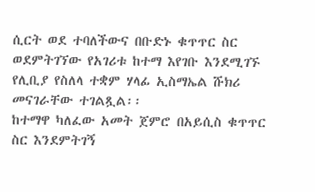ሲርት ወደ ተባለችውና በቡድኑ ቁጥጥር ስር ወደምትገኘው የአገሪቱ ከተማ እየገቡ እንደሚገኙ የሊቢያ የስለላ ተቋም ሃላፊ ኢስማኤል ሹክሪ መናገራቸው ተገልጿል፡፡
ከተማዋ ካለፈው አመት ጀምሮ በአይሲስ ቁጥጥር ስር እንደምትገኝ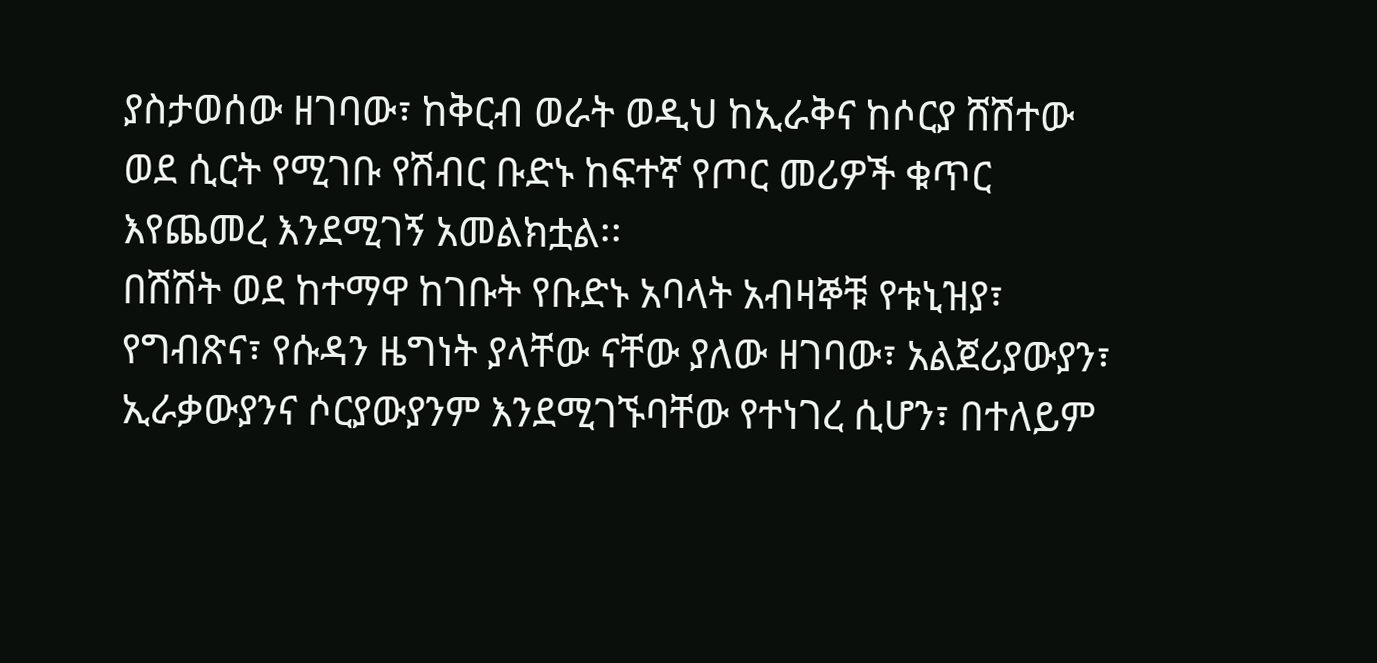ያስታወሰው ዘገባው፣ ከቅርብ ወራት ወዲህ ከኢራቅና ከሶርያ ሸሽተው ወደ ሲርት የሚገቡ የሽብር ቡድኑ ከፍተኛ የጦር መሪዎች ቁጥር እየጨመረ እንደሚገኝ አመልክቷል፡፡
በሽሽት ወደ ከተማዋ ከገቡት የቡድኑ አባላት አብዛኞቹ የቱኒዝያ፣ የግብጽና፣ የሱዳን ዜግነት ያላቸው ናቸው ያለው ዘገባው፣ አልጀሪያውያን፣ ኢራቃውያንና ሶርያውያንም እንደሚገኙባቸው የተነገረ ሲሆን፣ በተለይም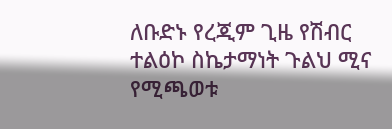ለቡድኑ የረጂም ጊዜ የሽብር ተልዕኮ ስኬታማነት ጉልህ ሚና የሚጫወቱ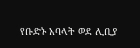የቡድኑ አባላት ወደ ሊቢያ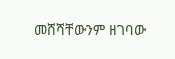መሸሻቸውንም ዘገባው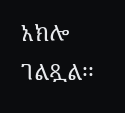አክሎ ገልጿል፡፡